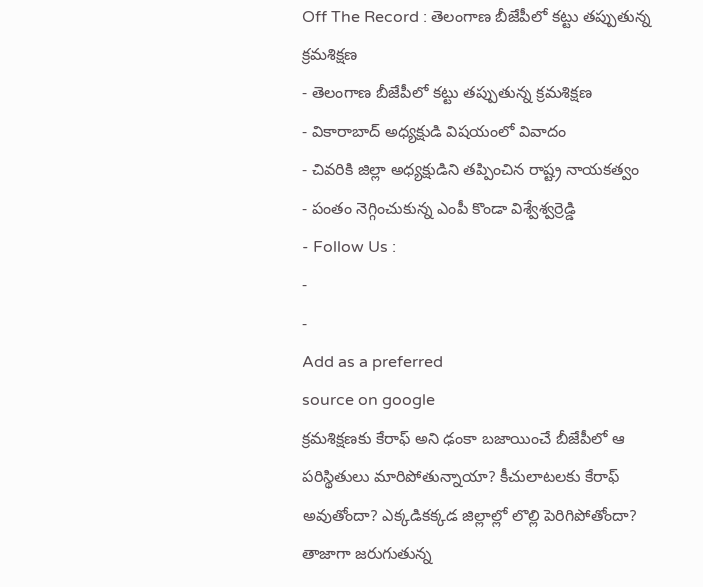Off The Record : తెలంగాణ బీజేపీలో కట్టు తప్పుతున్న క్రమశిక్షణ
- తెలంగాణ బీజేపీలో కట్టు తప్పుతున్న క్రమశిక్షణ
- వికారాబాద్ అధ్యక్షుడి విషయంలో వివాదం
- చివరికి జిల్లా అధ్యక్షుడిని తప్పించిన రాష్ట్ర నాయకత్వం
- పంతం నెగ్గించుకున్న ఎంపీ కొండా విశ్వేశ్వర్రెడ్డి
- Follow Us :
-
-
Add as a preferred
source on google
క్రమశిక్షణకు కేరాఫ్ అని ఢంకా బజాయించే బీజేపీలో ఆ పరిస్థితులు మారిపోతున్నాయా? కీచులాటలకు కేరాఫ్ అవుతోందా? ఎక్కడికక్కడ జిల్లాల్లో లొల్లి పెరిగిపోతోందా? తాజాగా జరుగుతున్న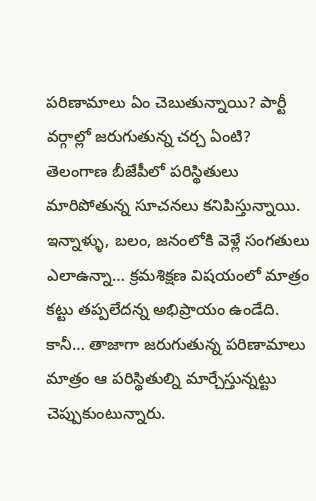పరిణామాలు ఏం చెబుతున్నాయి? పార్టీ వర్గాల్లో జరుగుతున్న చర్చ ఏంటి? తెలంగాణ బీజేపీలో పరిస్థితులు మారిపోతున్న సూచనలు కనిపిస్తున్నాయి. ఇన్నాళ్ళు, బలం, జనంలోకి వెళ్లే సంగతులు ఎలాఉన్నా… క్రమశిక్షణ విషయంలో మాత్రం కట్టు తప్పలేదన్న అభిప్రాయం ఉండేది. కానీ… తాజాగా జరుగుతున్న పరిణామాలు మాత్రం ఆ పరిస్థితుల్ని మార్చేస్తున్నట్టు చెప్పుకుంటున్నారు.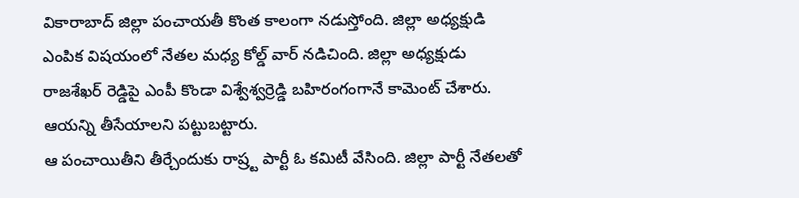వికారాబాద్ జిల్లా పంచాయతీ కొంత కాలంగా నడుస్తోంది. జిల్లా అధ్యక్షుడి ఎంపిక విషయంలో నేతల మధ్య కోల్డ్ వార్ నడిచింది. జిల్లా అధ్యక్షుడు రాజశేఖర్ రెడ్డిపై ఎంపీ కొండా విశ్వేశ్వర్రెడ్డి బహిరంగంగానే కామెంట్ చేశారు. ఆయన్ని తీసేయాలని పట్టుబట్టారు.
ఆ పంచాయితీని తీర్చేందుకు రాష్ర్ట పార్టీ ఓ కమిటీ వేసింది. జిల్లా పార్టీ నేతలతో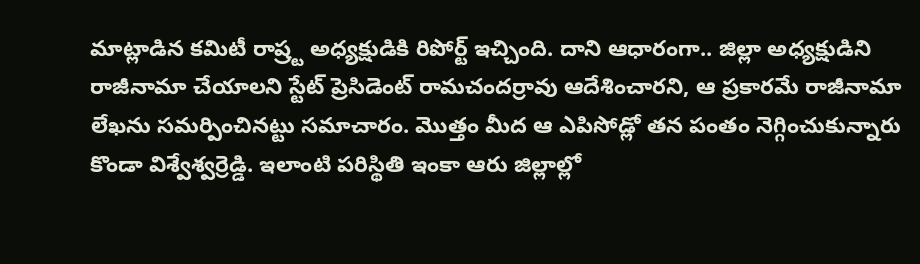మాట్లాడిన కమిటీ రాష్ర్ట అధ్యక్షుడికి రిపోర్ట్ ఇచ్చింది. దాని ఆధారంగా.. జిల్లా అధ్యక్షుడిని రాజీనామా చేయాలని స్టేట్ ప్రెసిడెంట్ రామచందర్రావు ఆదేశించారని, ఆ ప్రకారమే రాజీనామా లేఖను సమర్పించినట్టు సమాచారం. మొత్తం మీద ఆ ఎపిసోడ్లో తన పంతం నెగ్గించుకున్నారు కొండా విశ్వేశ్వర్రెడ్డి. ఇలాంటి పరిస్థితి ఇంకా ఆరు జిల్లాల్లో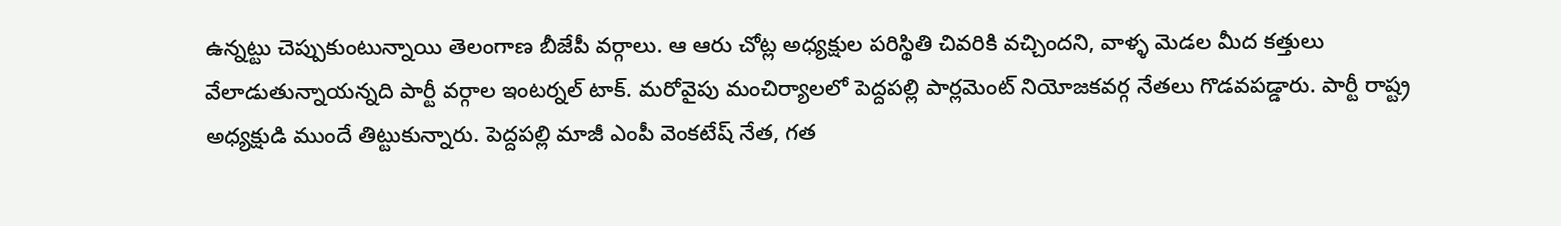ఉన్నట్టు చెప్పుకుంటున్నాయి తెలంగాణ బీజేపీ వర్గాలు. ఆ ఆరు చోట్ల అధ్యక్షుల పరిస్థితి చివరికి వచ్చిందని, వాళ్ళ మెడల మీద కత్తులు వేలాడుతున్నాయన్నది పార్టీ వర్గాల ఇంటర్నల్ టాక్. మరోవైపు మంచిర్యాలలో పెద్దపల్లి పార్లమెంట్ నియోజకవర్గ నేతలు గొడవపడ్డారు. పార్టీ రాష్ట్ర అధ్యక్షుడి ముందే తిట్టుకున్నారు. పెద్దపల్లి మాజీ ఎంపీ వెంకటేష్ నేత, గత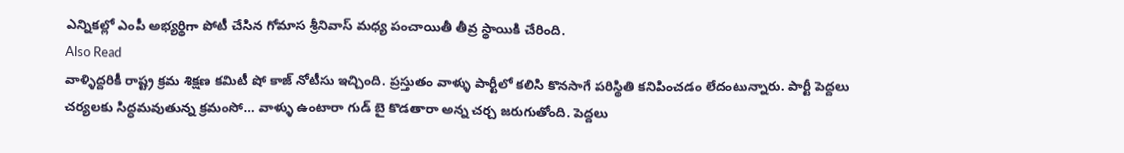ఎన్నికల్లో ఎంపీ అభ్యర్థిగా పోటీ చేసిన గోమాస శ్రీనివాస్ మధ్య పంచాయితీ తీవ్ర స్థాయికి చేరింది.
Also Read
వాళ్ళిద్దరికీ రాష్ట్ర క్రమ శిక్షణ కమిటీ షో కాజ్ నోటీసు ఇచ్చింది. ప్రస్తుతం వాళ్ళు పార్టీలో కలిసి కొనసాగే పరిస్థితి కనిపించడం లేదంటున్నారు. పార్టీ పెద్దలు చర్యలకు సిద్ధమవుతున్న క్రమంసో… వాళ్ళు ఉంటారా గుడ్ బై కొడతారా అన్న చర్చ జరుగుతోంది. పెద్దలు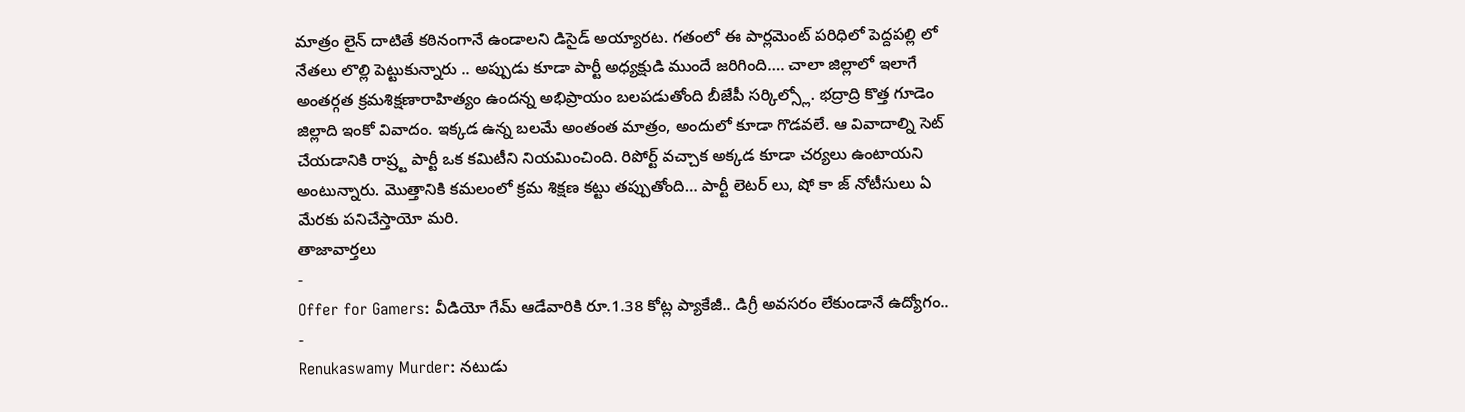మాత్రం లైన్ దాటితే కఠినంగానే ఉండాలని డిసైడ్ అయ్యారట. గతంలో ఈ పార్లమెంట్ పరిధిలో పెద్దపల్లి లో నేతలు లొల్లి పెట్టుకున్నారు .. అప్పుడు కూడా పార్టీ అధ్యక్షుడి ముందే జరిగింది…. చాలా జిల్లాలో ఇలాగే అంతర్గత క్రమశిక్షణారాహిత్యం ఉందన్న అభిప్రాయం బలపడుతోంది బీజేపీ సర్కిల్స్లో. భద్రాద్రి కొత్త గూడెం జిల్లాది ఇంకో వివాదం. ఇక్కడ ఉన్న బలమే అంతంత మాత్రం, అందులో కూడా గొడవలే. ఆ వివాదాల్ని సెట్ చేయడానికి రాష్ర్ట పార్టీ ఒక కమిటీని నియమించింది. రిపోర్ట్ వచ్చాక అక్కడ కూడా చర్యలు ఉంటాయని అంటున్నారు. మొత్తానికి కమలంలో క్రమ శిక్షణ కట్టు తప్పుతోంది… పార్టీ లెటర్ లు, షో కా జ్ నోటీసులు ఏ మేరకు పనిచేస్తాయో మరి.
తాజావార్తలు
-
Offer for Gamers: వీడియో గేమ్ ఆడేవారికి రూ.1.38 కోట్ల ప్యాకేజీ.. డిగ్రీ అవసరం లేకుండానే ఉద్యోగం..
-
Renukaswamy Murder: నటుడు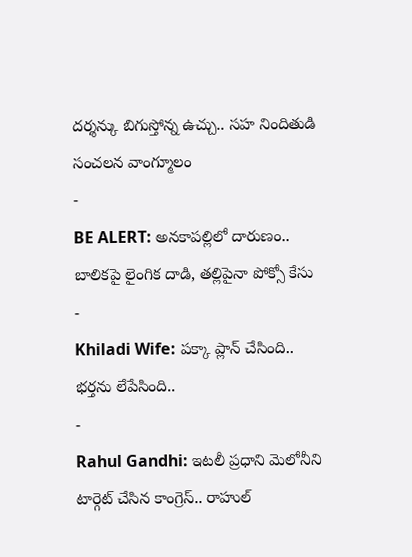దర్శన్కు బిగుస్తోన్న ఉచ్చు.. సహ నిందితుడి సంచలన వాంగ్మూలం
-
BE ALERT: అనకాపల్లిలో దారుణం.. బాలికపై లైంగిక దాడి, తల్లిపైనా పోక్సో కేసు
-
Khiladi Wife: పక్కా ప్లాన్ చేసింది.. భర్తను లేపేసింది..
-
Rahul Gandhi: ఇటలీ ప్రధాని మెలోనీని టార్గెట్ చేసిన కాంగ్రెస్.. రాహుల్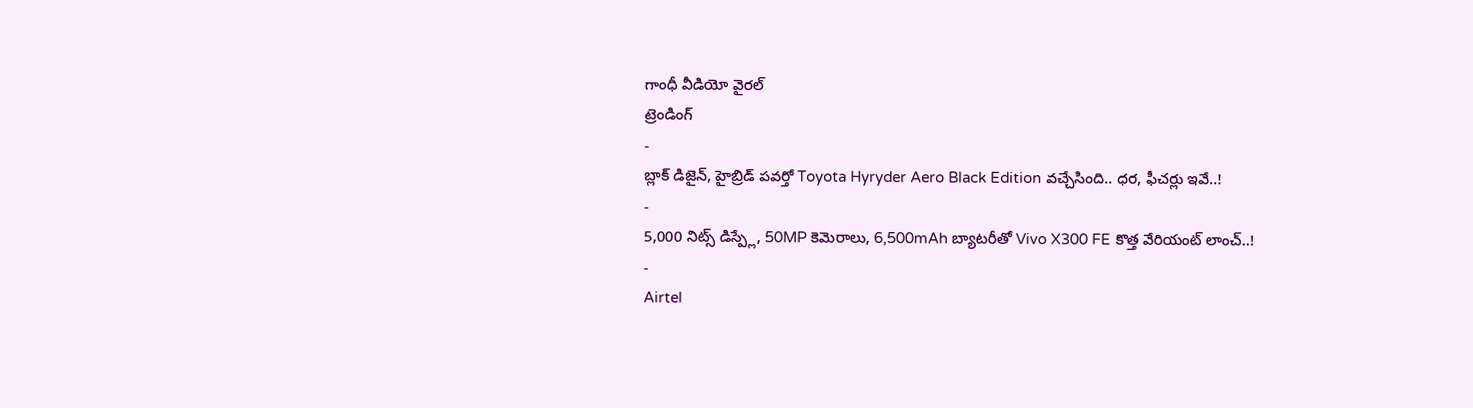గాంధీ వీడియో వైరల్
ట్రెండింగ్
-
బ్లాక్ డిజైన్, హైబ్రిడ్ పవర్తో Toyota Hyryder Aero Black Edition వచ్చేసింది.. ధర, ఫీచర్లు ఇవే..!
-
5,000 నిట్స్ డిస్ప్లే, 50MP కెమెరాలు, 6,500mAh బ్యాటరీతో Vivo X300 FE కొత్త వేరియంట్ లాంచ్..!
-
Airtel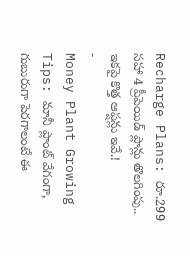Recharge Plans: రూ.299 సహా 4 ప్రీపెయిడ్ ప్లాన్లు తొలగింపు.. ఇకపై కొత్త ఆప్షన్లు ఇవే.!
-
Money Plant Growing Tips: మానీ ప్లాంట్ వేగంగా, గుబురుగా పెరగాలంటే ఈ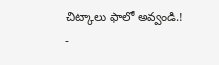చిట్కాలు ఫాలో అవ్వండి.!
-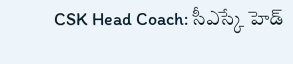CSK Head Coach: సీఎస్కే హెడ్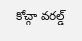కోచ్గా వరల్డ్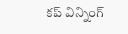కప్ విన్నింగ్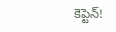కెప్టెన్!